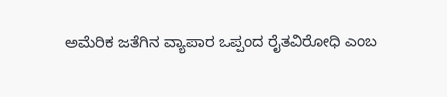ಅಮೆರಿಕ ಜತೆಗಿನ ವ್ಯಾಪಾರ ಒಪ್ಪಂದ ರೈತವಿರೋಧಿ ಎಂಬ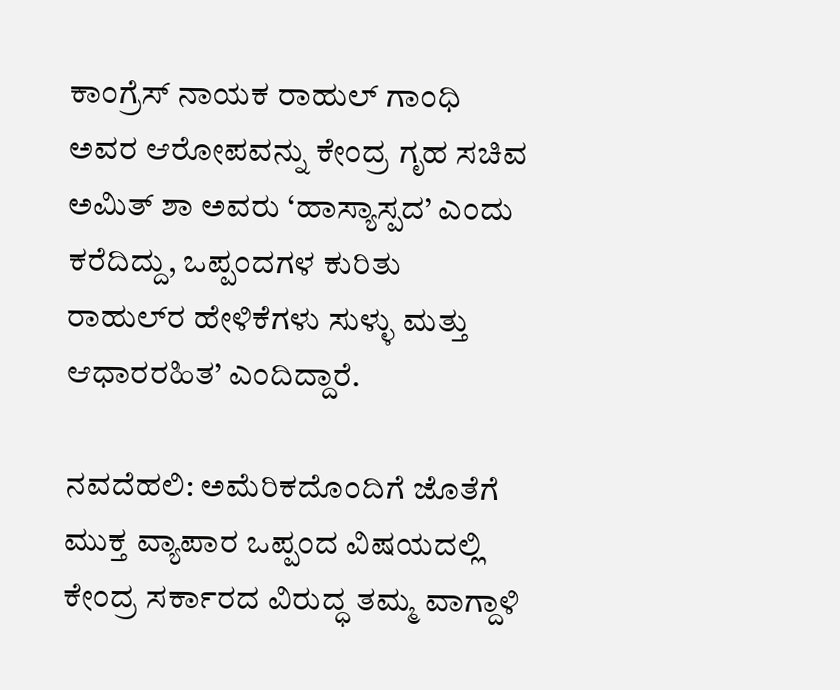ಕಾಂಗ್ರೆಸ್‌ ನಾಯಕ ರಾಹುಲ್‌ ಗಾಂಧಿ ಅವರ ಆರೋಪವನ್ನು ಕೇಂದ್ರ ಗೃಹ ಸಚಿವ ಅಮಿತ್‌ ಶಾ ಅವರು ‘ಹಾಸ್ಯಾಸ್ಪದ’ ಎಂದು ಕರೆದಿದ್ದು, ಒಪ್ಪಂದಗಳ ಕುರಿತು ರಾಹುಲ್‌ರ ಹೇಳಿಕೆಗಳು ಸುಳ್ಳು ಮತ್ತು ಆಧಾರರಹಿತ’ ಎಂದಿದ್ದಾರೆ.

ನವದೆಹಲಿ: ಅಮೆರಿಕದೊಂದಿಗೆ ಜೊತೆಗೆ ಮುಕ್ತ ವ್ಯಾಪಾರ ಒಪ್ಪಂದ ವಿಷಯದಲ್ಲಿ ಕೇಂದ್ರ ಸರ್ಕಾರದ ವಿರುದ್ಧ ತಮ್ಮ ವಾಗ್ದಾಳಿ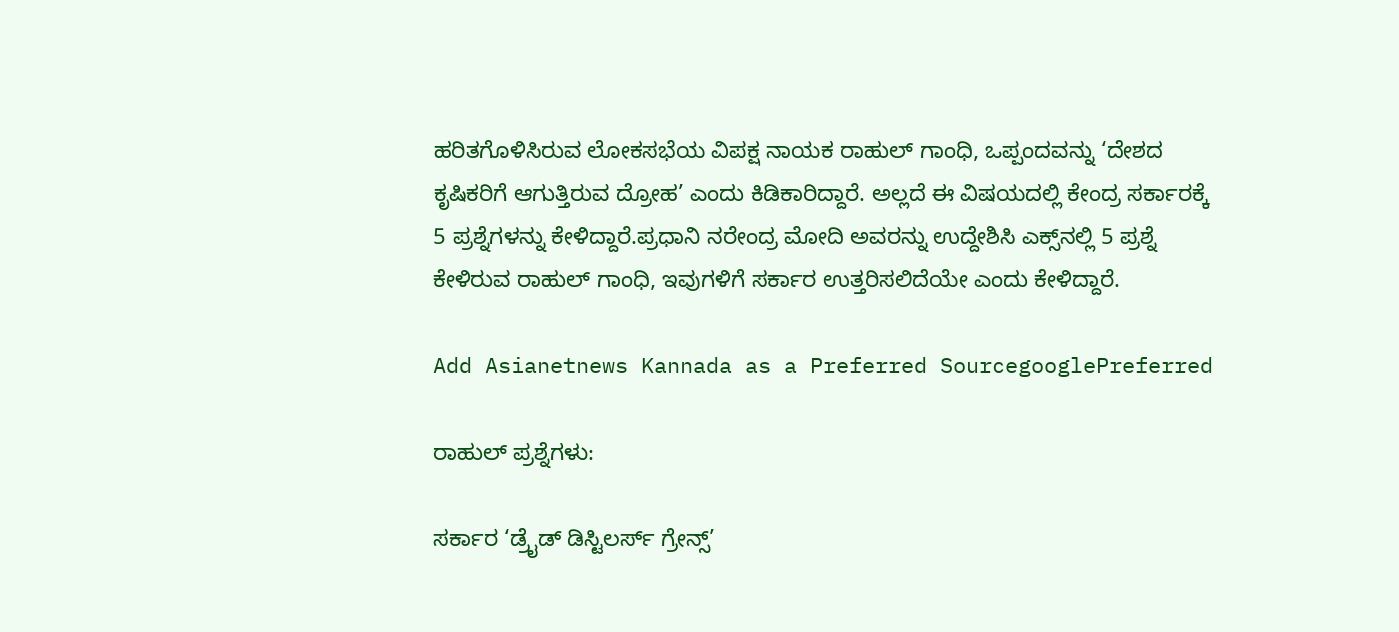ಹರಿತಗೊಳಿಸಿರುವ ಲೋಕಸಭೆಯ ವಿಪಕ್ಷ ನಾಯಕ ರಾಹುಲ್‌ ಗಾಂಧಿ, ಒಪ್ಪಂದವನ್ನು ‘ದೇಶದ ಕೃಷಿಕರಿಗೆ ಆಗುತ್ತಿರುವ ದ್ರೋಹ’ ಎಂದು ಕಿಡಿಕಾರಿದ್ದಾರೆ. ಅಲ್ಲದೆ ಈ ವಿಷಯದಲ್ಲಿ ಕೇಂದ್ರ ಸರ್ಕಾರಕ್ಕೆ 5 ಪ್ರಶ್ನೆಗಳನ್ನು ಕೇಳಿದ್ದಾರೆ.ಪ್ರಧಾನಿ ನರೇಂದ್ರ ಮೋದಿ ಅವರನ್ನು ಉದ್ದೇಶಿಸಿ ಎಕ್ಸ್‌ನಲ್ಲಿ 5 ಪ್ರಶ್ನೆ ಕೇಳಿರುವ ರಾಹುಲ್‌ ಗಾಂಧಿ, ಇವುಗಳಿಗೆ ಸರ್ಕಾರ ಉತ್ತರಿಸಲಿದೆಯೇ ಎಂದು ಕೇಳಿದ್ದಾರೆ.

Add Asianetnews Kannada as a Preferred SourcegooglePreferred

ರಾಹುಲ್‌ ಪ್ರಶ್ನೆಗಳು:

ಸರ್ಕಾರ ‘ಡ್ರೈಡ್‌ ಡಿಸ್ಟಿಲರ್ಸ್‌ ಗ್ರೇನ್ಸ್‌’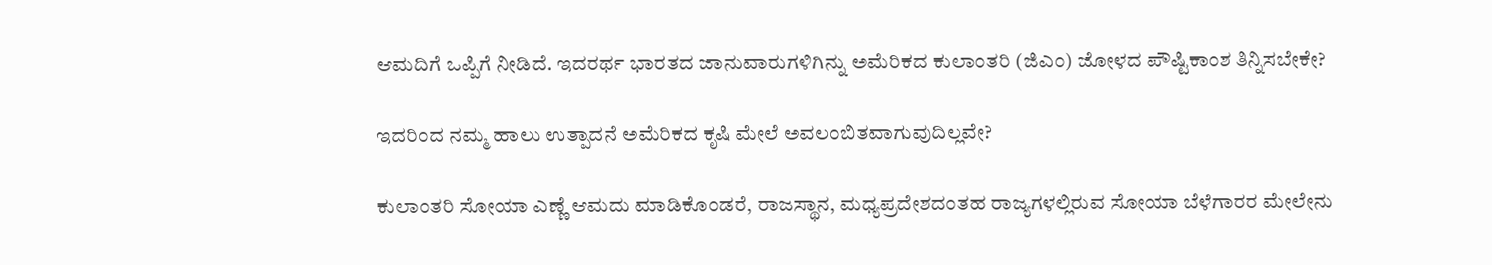ಆಮದಿಗೆ ಒಪ್ಪಿಗೆ ನೀಡಿದೆ. ಇದರರ್ಥ ಭಾರತದ ಜಾನುವಾರುಗಳಿಗಿನ್ನು ಅಮೆರಿಕದ ಕುಲಾಂತರಿ (ಜಿಎಂ) ಜೋಳದ ಪೌಷ್ಟಿಕಾಂಶ ತಿನ್ನಿಸಬೇಕೇ?

ಇದರಿಂದ ನಮ್ಮ ಹಾಲು ಉತ್ಪಾದನೆ ಅಮೆರಿಕದ ಕೃಷಿ ಮೇಲೆ ಅವಲಂಬಿತವಾಗುವುದಿಲ್ಲವೇ?

ಕುಲಾಂತರಿ ಸೋಯಾ ಎಣ್ಣೆ ಆಮದು ಮಾಡಿಕೊಂಡರೆ, ರಾಜಸ್ಥಾನ, ಮಧ್ಯಪ್ರದೇಶದಂತಹ ರಾಜ್ಯಗಳಲ್ಲಿರುವ ಸೋಯಾ ಬೆಳೆಗಾರರ ಮೇಲೇನು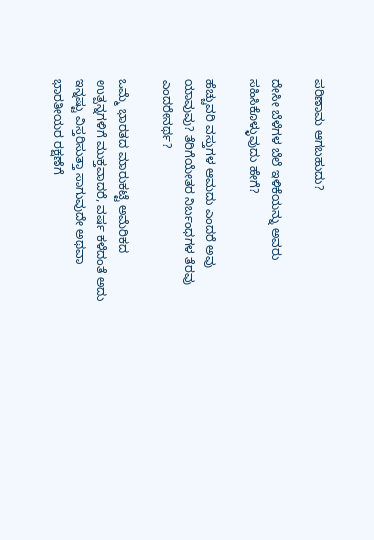ಪರಿಣಾಮ ಆಗಬಹುದು?

ದೇಸೀ ಬೆಳೆಗಳ ಬೆಲೆ ಇಳಿಕೆಯನ್ನು ಅವರು ಸಹಿಸಿಕೊಳ್ಳುವುದು ಹೇಗೆ?

ಹೆಚ್ಚುವರಿ ವಸ್ತುಗಳ ಆಮದು ಎಂದರೆ ಅವು ಯಾವುವು? ತೆರಿಗೆಯೇತರ ನಿರ್ಬಂಧಗಳ ತೆರವು ಎಂದರೇನರ್ಥ?

ಒಮ್ಮೆ ಭಾರತದ ಮಾರುಕಟ್ಟೆ ಅಮೆರಿಕದ ಉತ್ಪನ್ನಗಳಿಗೆ ಮುಕ್ತವಾದರೆ, ವರ್ಷ ಕಳೆದಂತೆ ಅದು ಇನ್ನಷ್ಟು ವಿಸ್ತರಿಸುತ್ತಾ ಸಾಗುವುದೇ ಅಥವಾ ಭಾರತೀಯರ ರಕ್ಷಣೆಗೆ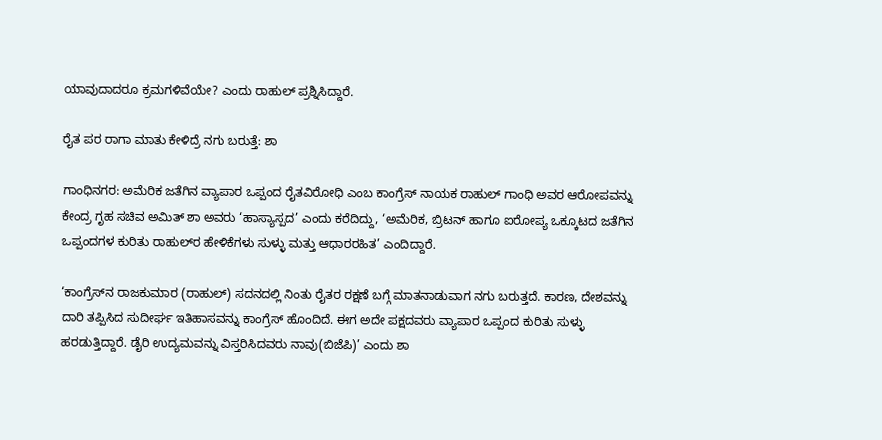ಯಾವುದಾದರೂ ಕ್ರಮಗಳಿವೆಯೇ? ಎಂದು ರಾಹುಲ್‌ ಪ್ರಶ್ನಿಸಿದ್ದಾರೆ.

ರೈತ ಪರ ರಾಗಾ ಮಾತು ಕೇಳಿದ್ರೆ ನಗು ಬರುತ್ತೆ: ಶಾ

ಗಾಂಧಿನಗರ: ಅಮೆರಿಕ ಜತೆಗಿನ ವ್ಯಾಪಾರ ಒಪ್ಪಂದ ರೈತವಿರೋಧಿ ಎಂಬ ಕಾಂಗ್ರೆಸ್‌ ನಾಯಕ ರಾಹುಲ್‌ ಗಾಂಧಿ ಅವರ ಆರೋಪವನ್ನು ಕೇಂದ್ರ ಗೃಹ ಸಚಿವ ಅಮಿತ್‌ ಶಾ ಅವರು ‘ಹಾಸ್ಯಾಸ್ಪದ’ ಎಂದು ಕರೆದಿದ್ದು, ‘ಅಮೆರಿಕ, ಬ್ರಿಟನ್‌ ಹಾಗೂ ಐರೋಪ್ಯ ಒಕ್ಕೂಟದ ಜತೆಗಿನ ಒಪ್ಪಂದಗಳ ಕುರಿತು ರಾಹುಲ್‌ರ ಹೇಳಿಕೆಗಳು ಸುಳ್ಳು ಮತ್ತು ಆಧಾರರಹಿತ’ ಎಂದಿದ್ದಾರೆ.

‘ಕಾಂಗ್ರೆಸ್‌ನ ರಾಜಕುಮಾರ (ರಾಹುಲ್‌) ಸದನದಲ್ಲಿ ನಿಂತು ರೈತರ ರಕ್ಷಣೆ ಬಗ್ಗೆ ಮಾತನಾಡುವಾಗ ನಗು ಬರುತ್ತದೆ. ಕಾರಣ, ದೇಶವನ್ನು ದಾರಿ ತಪ್ಪಿಸಿದ ಸುದೀರ್ಘ ಇತಿಹಾಸವನ್ನು ಕಾಂಗ್ರೆಸ್‌ ಹೊಂದಿದೆ. ಈಗ ಅದೇ ಪಕ್ಷದವರು ವ್ಯಾಪಾರ ಒಪ್ಪಂದ ಕುರಿತು ಸುಳ್ಳು ಹರಡುತ್ತಿದ್ದಾರೆ. ಡೈರಿ ಉದ್ಯಮವನ್ನು ವಿಸ್ತರಿಸಿದವರು ನಾವು(ಬಿಜೆಪಿ)’ ಎಂದು ಶಾ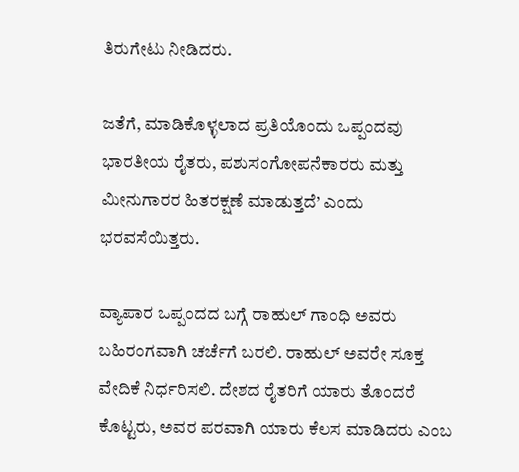ತಿರುಗೇಟು ನೀಡಿದರು.

ಜತೆಗೆ, ಮಾಡಿಕೊಳ್ಳಲಾದ ಪ್ರತಿಯೊಂದು ಒಪ್ಪಂದವು ಭಾರತೀಯ ರೈತರು, ಪಶುಸಂಗೋಪನೆಕಾರರು ಮತ್ತು ಮೀನುಗಾರರ ಹಿತರಕ್ಷಣೆ ಮಾಡುತ್ತದೆ’ ಎಂದು ಭರವಸೆಯಿತ್ತರು.

ವ್ಯಾಪಾರ ಒಪ್ಪಂದದ ಬಗ್ಗೆ ರಾಹುಲ್‌ ಗಾಂಧಿ ಅವರು ಬಹಿರಂಗವಾಗಿ ಚರ್ಚೆಗೆ ಬರಲಿ. ರಾಹುಲ್‌ ಅವರೇ ಸೂಕ್ತ ವೇದಿಕೆ ನಿರ್ಧರಿಸಲಿ. ದೇಶದ ರೈತರಿಗೆ ಯಾರು ತೊಂದರೆ ಕೊಟ್ಟರು, ಅವರ ಪರವಾಗಿ ಯಾರು ಕೆಲಸ ಮಾಡಿದರು ಎಂಬ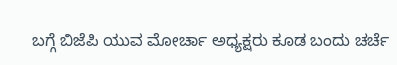ಬಗ್ಗೆ ಬಿಜೆಪಿ ಯುವ ಮೋರ್ಚಾ ಅಧ್ಯಕ್ಷರು ಕೂಡ ಬಂದು ಚರ್ಚೆ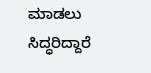ಮಾಡಲು ಸಿದ್ಧರಿದ್ದಾರೆ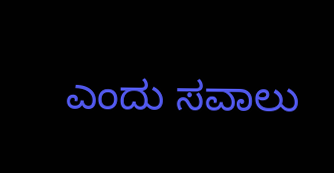ಎಂದು ಸವಾಲು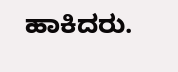ಹಾಕಿದರು.